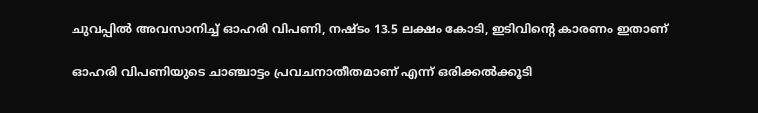ചുവപ്പിൽ അവസാനിച്ച് ഓഹരി വിപണി, നഷ്ടം 13.5 ലക്ഷം കോടി, ഇടിവിന്‍റെ കാരണം ഇതാണ്

ഓഹരി വിപണിയുടെ ചാഞ്ചാട്ടം പ്രവചനാതീതമാണ് എന്ന് ഒരിക്കൽക്കൂടി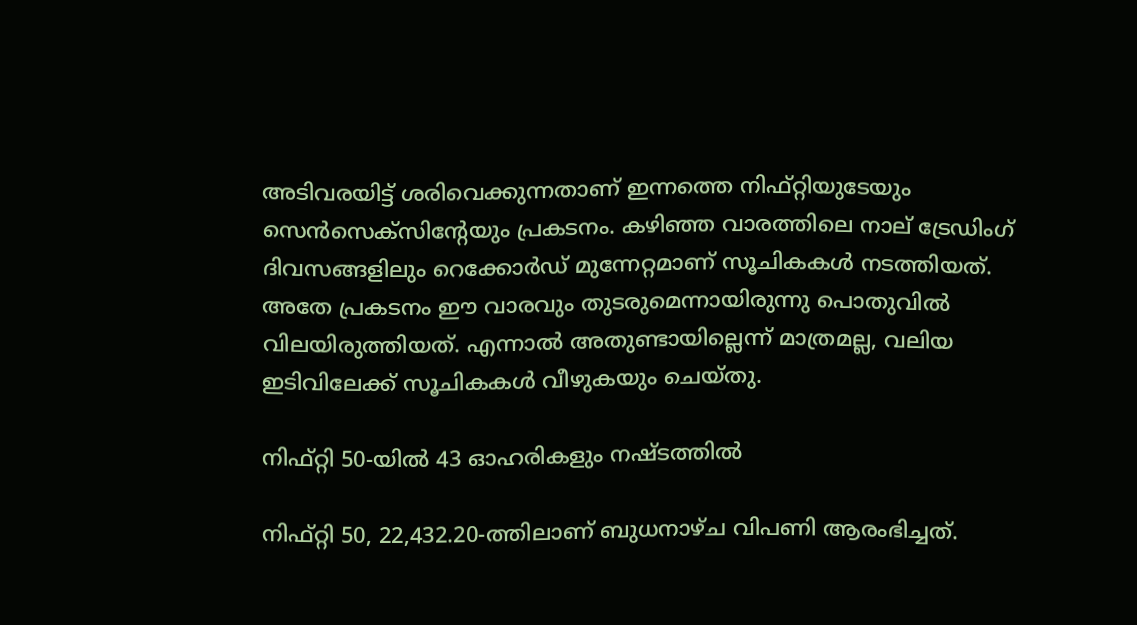അടിവരയിട്ട് ശരിവെക്കുന്നതാണ് ഇന്നത്തെ നിഫ്റ്റിയുടേയും സെൻസെക്സിന്‍റേയും പ്രകടനം. കഴിഞ്ഞ വാരത്തിലെ നാല് ട്രേഡിംഗ് ദിവസങ്ങളിലും റെക്കോർഡ് മുന്നേറ്റമാണ് സൂചികകൾ നടത്തിയത്. അതേ പ്രകടനം ഈ വാരവും തുടരുമെന്നായിരുന്നു പൊതുവിൽ വിലയിരുത്തിയത്. എന്നാൽ അതുണ്ടായില്ലെന്ന് മാത്രമല്ല, വലിയ ഇടിവിലേക്ക് സൂചികകൾ വീഴുകയും ചെയ്തു.

നിഫ്റ്റി 50-യിൽ 43 ഓഹരികളും നഷ്ടത്തിൽ

നിഫ്റ്റി 50, 22,432.20-ത്തിലാണ് ബുധനാഴ്ച വിപണി ആരംഭിച്ചത്.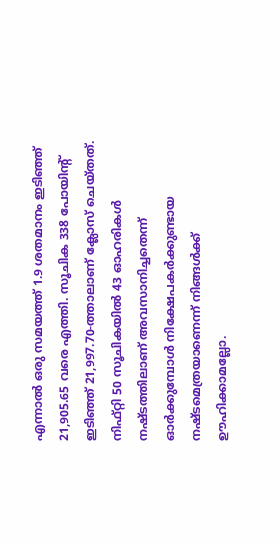എന്നാൽ ഒരു സമയത്ത് 1.9 ശതമാനം ഇടിഞ്ഞ് 21,905.65 വരെ എത്തി. സൂചിക 338 പോയിന്‍റ് ഇടിഞ്ഞ് 21,997.70-ത്താലാണ് ക്ലോസ് ചെയ്തത്. നിഫ്റ്റി 50 സൂചികയിൽ 43 ഓഹരികൾ നഷ്ടത്തിലാണ് അവസാനിച്ചതെന്ന് ഓർക്കുമ്പോൾ നിക്ഷേപകർക്കുണ്ടായ നഷ്ടമെത്രയാണെന്ന് നിങ്ങൾക്ക് ഊഹിക്കാമല്ലോ.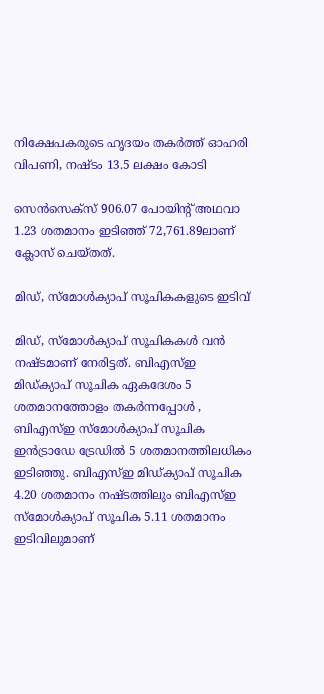നിക്ഷേപകരുടെ ഹൃദയം തകർത്ത് ഓഹരി വിപണി, നഷ്ടം 13.5 ലക്ഷം കോടി

സെൻസെക്സ് 906.07 പോയിൻ്റ് അഥവാ 1.23 ശതമാനം ഇടിഞ്ഞ് 72,761.89ലാണ് ക്ലോസ് ചെയ്തത്.

മിഡ്, സ്മോൾക്യാപ് സൂചികകളുടെ ഇടിവ്

മിഡ്, സ്മോൾക്യാപ് സൂചികകൾ വൻ നഷ്ടമാണ് നേരിട്ടത്. ബിഎസ്ഇ മിഡ്‌ക്യാപ് സൂചിക ഏകദേശം 5 ശതമാനത്തോളം തകർന്നപ്പോൾ , ബിഎസ്ഇ സ്‌മോൾക്യാപ് സൂചിക ഇൻട്രാഡേ ട്രേഡിൽ 5 ശതമാനത്തിലധികം ഇടിഞ്ഞു. ബിഎസ്ഇ മിഡ്ക്യാപ് സൂചിക 4.20 ശതമാനം നഷ്ടത്തിലും ബിഎസ്ഇ സ്മോൾക്യാപ് സൂചിക 5.11 ശതമാനം ഇടിവിലുമാണ്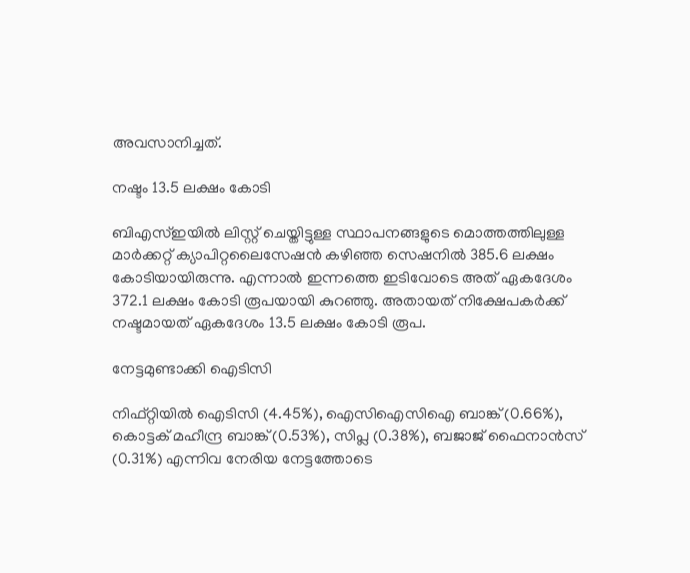അവസാനിച്ചത്.

നഷ്ടം 13.5 ലക്ഷം കോടി

ബിഎസ്ഇയിൽ ലിസ്റ്റ് ചെയ്തിട്ടുള്ള സ്ഥാപനങ്ങളുടെ മൊത്തത്തിലുള്ള മാർക്കറ്റ് ക്യാപിറ്റലൈസേഷൻ കഴിഞ്ഞ സെഷനിൽ 385.6 ലക്ഷം കോടിയായിരുന്നു. എന്നാൽ ഇന്നത്തെ ഇടിവോടെ അത് ഏകദേശം 372.1 ലക്ഷം കോടി രൂപയായി കുറഞ്ഞു. അതായത് നിക്ഷേപകർക്ക് നഷ്ടമായത് ഏകദേശം 13.5 ലക്ഷം കോടി രൂപ.

നേട്ടമുണ്ടാക്കി ഐടിസി

നിഫ്റ്റിയിൽ ഐടിസി (4.45%), ഐസിഐസിഐ ബാങ്ക് (0.66%), കൊട്ടക് മഹീന്ദ്ര ബാങ്ക് (0.53%), സിപ്ല (0.38%), ബജാജ് ഫൈനാൻസ് (0.31%) എന്നിവ നേരിയ നേട്ടത്തോടെ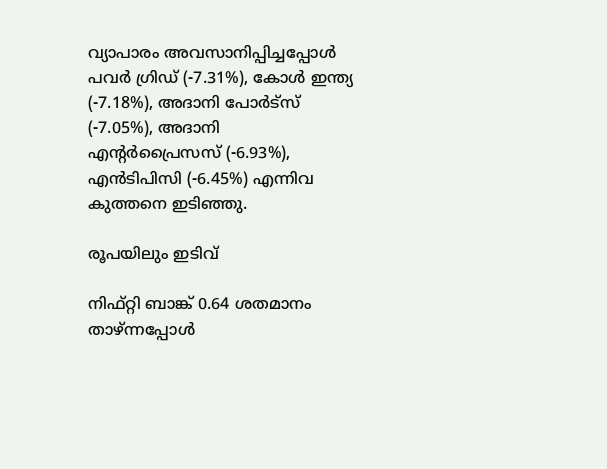വ്യാപാരം അവസാനിപ്പിച്ചപ്പോൾ പവർ ഗ്രിഡ് (-7.31%), കോൾ ഇന്ത്യ (-7.18%), അദാനി പോർട്സ് (-7.05%), അദാനി എന്റർപ്രൈസസ് (-6.93%), എൻടിപിസി (-6.45%) എന്നിവ കുത്തനെ ഇടിഞ്ഞു.

രൂപയിലും ഇടിവ്

നിഫ്റ്റി ബാങ്ക് 0.64 ശതമാനം താഴ്ന്നപ്പോൾ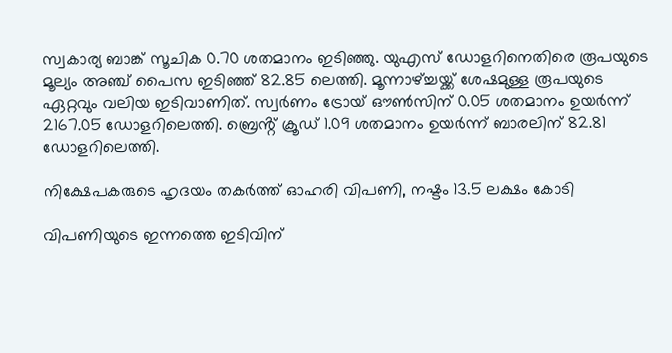സ്വകാര്യ ബാങ്ക് സൂചിക 0.70 ശതമാനം ഇടിഞ്ഞു. യുഎസ് ഡോളറിനെതിരെ രൂപയുടെ മൂല്യം അഞ്ച് പൈസ ഇടിഞ്ഞ് 82.85 ലെത്തി. മൂന്നാഴ്ച്ചയ്ക്ക് ശേഷമുള്ള രൂപയുടെ ഏറ്റവും വലിയ ഇടിവാണിത്. സ്വർണം ട്രോയ് ഔൺസിന് 0.05 ശതമാനം ഉയർന്ന് 2167.05 ഡോളറിലെത്തി. ബ്രെൻ്റ് ക്രൂഡ് 1.09 ശതമാനം ഉയർന്ന് ബാരലിന് 82.81 ഡോളറിലെത്തി.

നിക്ഷേപകരുടെ ഹൃദയം തകർത്ത് ഓഹരി വിപണി, നഷ്ടം 13.5 ലക്ഷം കോടി

വിപണിയുടെ ഇന്നത്തെ ഇടിവിന്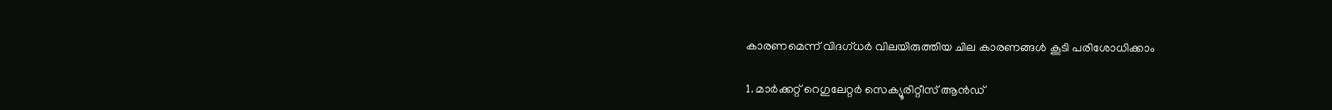കാരണമെന്ന് വിദഗ്ധർ വിലയിരുത്തിയ ചില കാരണങ്ങൾ കൂടി പരിശോധിക്കാം

1. മാർക്കറ്റ് റെഗുലേറ്റർ സെക്യൂരിറ്റീസ് ആൻഡ്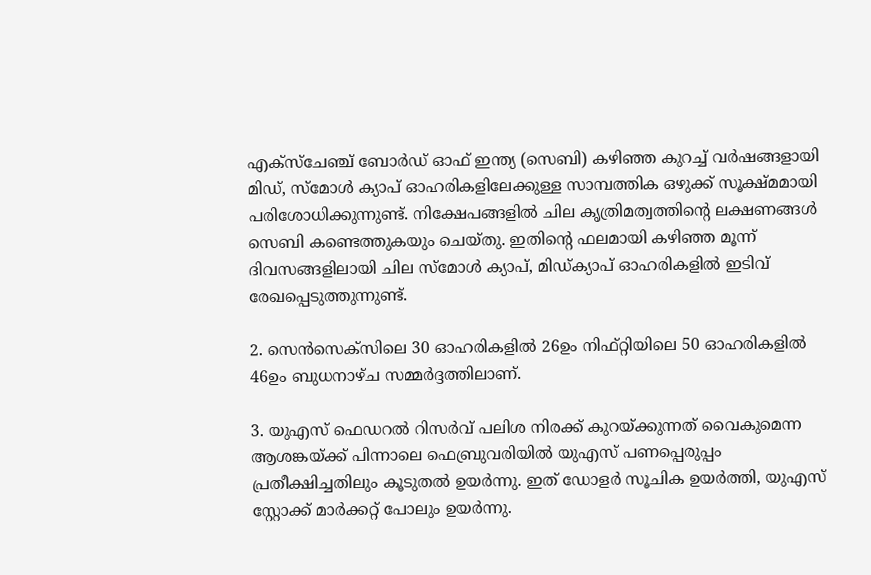എക്‌സ്‌ചേഞ്ച് ബോർഡ് ഓഫ് ഇന്ത്യ (സെബി) കഴിഞ്ഞ കുറച്ച് വർഷങ്ങളായി മിഡ്, സ്‌മോൾ ക്യാപ് ഓഹരികളിലേക്കുള്ള സാമ്പത്തിക ഒഴുക്ക് സൂക്ഷ്മമായി പരിശോധിക്കുന്നുണ്ട്. നിക്ഷേപങ്ങളിൽ ചില കൃത്രിമത്വത്തിൻ്റെ ലക്ഷണങ്ങൾ സെബി കണ്ടെത്തുകയും ചെയ്തു. ഇതിന്‍റെ ഫലമായി കഴിഞ്ഞ മൂന്ന് ദിവസങ്ങളിലായി ചില സ്‌മോൾ ക്യാപ്, മിഡ്‌ക്യാപ് ഓഹരികളിൽ ഇടിവ് രേഖപ്പെടുത്തുന്നുണ്ട്.

2. സെൻസെക്‌സിലെ 30 ഓഹരികളിൽ 26ഉം നിഫ്റ്റിയിലെ 50 ഓഹരികളിൽ 46ഉം ബുധനാഴ്ച സമ്മർദ്ദത്തിലാണ്.

3. യുഎസ് ഫെഡറൽ റിസർവ് പലിശ നിരക്ക് കുറയ്ക്കുന്നത് വൈകുമെന്ന ആശങ്കയ്ക്ക് പിന്നാലെ ഫെബ്രുവരിയിൽ യുഎസ് പണപ്പെരുപ്പം പ്രതീക്ഷിച്ചതിലും കൂടുതൽ ഉയർന്നു. ഇത് ഡോളർ സൂചിക ഉയർത്തി, യുഎസ് സ്റ്റോക്ക് മാർക്കറ്റ് പോലും ഉയർന്നു.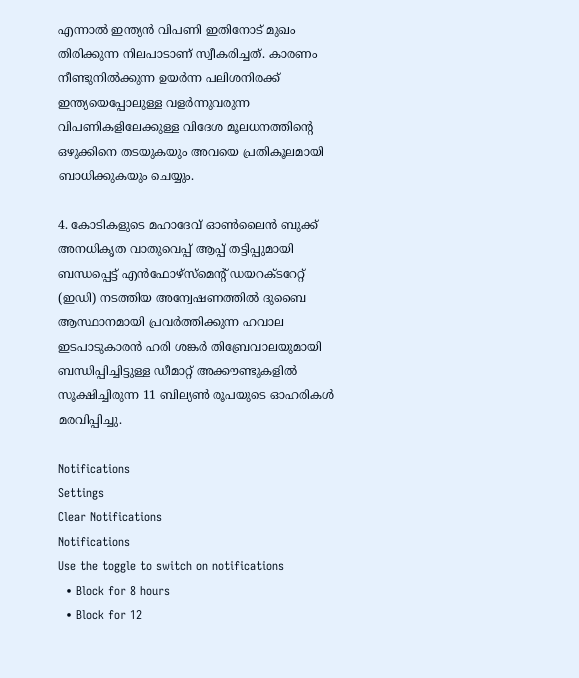എന്നാൽ ഇന്ത്യൻ വിപണി ഇതിനോട് മുഖം തിരിക്കുന്ന നിലപാടാണ് സ്വീകരിച്ചത്. കാരണം നീണ്ടുനിൽക്കുന്ന ഉയർന്ന പലിശനിരക്ക് ഇന്ത്യയെപ്പോലുള്ള വളർന്നുവരുന്ന വിപണികളിലേക്കുള്ള വിദേശ മൂലധനത്തിൻ്റെ ഒഴുക്കിനെ തടയുകയും അവയെ പ്രതികൂലമായി ബാധിക്കുകയും ചെയ്യും.

4. കോടികളുടെ മഹാദേവ് ഓൺലൈൻ ബുക്ക് അനധികൃത വാതുവെപ്പ് ആപ്പ് തട്ടിപ്പുമായി ബന്ധപ്പെട്ട് എൻഫോഴ്‌സ്‌മെൻ്റ് ഡയറക്ടറേറ്റ് (ഇഡി) നടത്തിയ അന്വേഷണത്തിൽ ദുബൈ ആസ്ഥാനമായി പ്രവർത്തിക്കുന്ന ഹവാല ഇടപാടുകാരൻ ഹരി ശങ്കർ തിബ്രേവാലയുമായി ബന്ധിപ്പിച്ചിട്ടുള്ള ഡീമാറ്റ് അക്കൗണ്ടുകളിൽ സൂക്ഷിച്ചിരുന്ന 11 ബില്യൺ രൂപയുടെ ഓഹരികൾ മരവിപ്പിച്ചു.

Notifications
Settings
Clear Notifications
Notifications
Use the toggle to switch on notifications
  • Block for 8 hours
  • Block for 12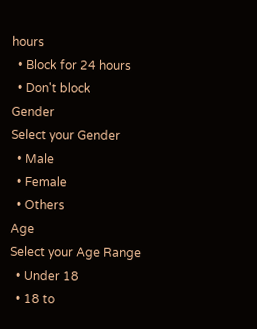hours
  • Block for 24 hours
  • Don't block
Gender
Select your Gender
  • Male
  • Female
  • Others
Age
Select your Age Range
  • Under 18
  • 18 to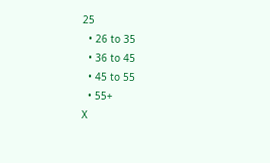25
  • 26 to 35
  • 36 to 45
  • 45 to 55
  • 55+
X